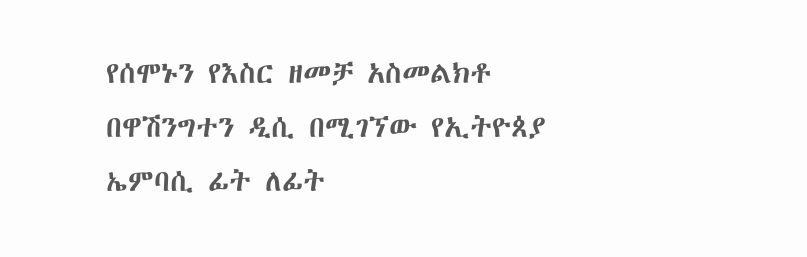የሰሞኑን የእስር ዘመቻ አስመልክቶ በዋሽንግተን ዲሲ በሚገኘው የኢትዮጰያ ኤምባሲ ፊት ለፊት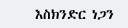እስክንድር ነጋን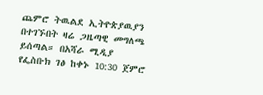ጨምሮ ትዉልደ ኢትዮጵያዉያን በተገኙበት ዛሬ ጋዜጣዊ መግለጫ ይሰጣል። በአሻራ ሚዲያ የፌስቡክ ገፅ ከቀኑ 10:30 ጀምሮ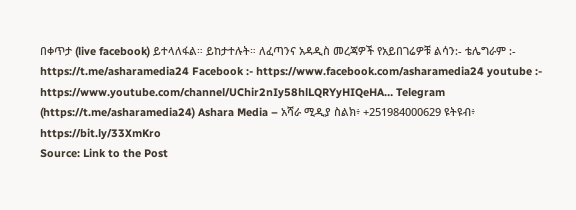በቀጥታ (live facebook) ይተላለፋል። ይከታተሉት። ለፈጣንና አዳዲስ መረጃዎች የአይበገሬዎቹ ልሳን:- ቴሌግራም :- https://t.me/asharamedia24 Facebook :- https://www.facebook.com/asharamedia24 youtube :- https://www.youtube.com/channel/UChir2nIy58hlLQRYyHIQeHA… Telegram (https://t.me/asharamedia24) Ashara Media – አሻራ ሚዲያ ስልክ፥ +251984000629 ዩትዩብ፥ https://bit.ly/33XmKro
Source: Link to the Post